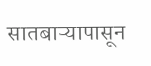सातबाऱ्यापासून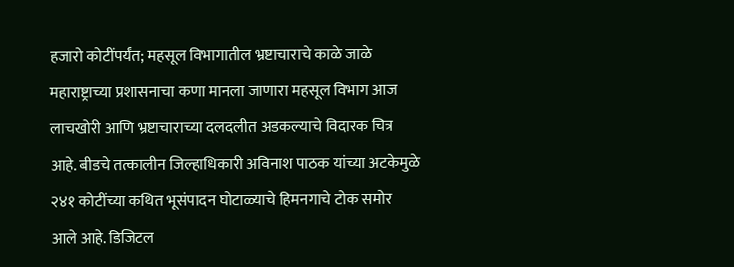हजारो कोटींपर्यंत; महसूल विभागातील भ्रष्टाचाराचे काळे जाळे
महाराष्ट्राच्या प्रशासनाचा कणा मानला जाणारा महसूल विभाग आज लाचखोरी आणि भ्रष्टाचाराच्या दलदलीत अडकल्याचे विदारक चित्र आहे. बीडचे तत्कालीन जिल्हाधिकारी अविनाश पाठक यांच्या अटकेमुळे २४१ कोटींच्या कथित भूसंपादन घोटाळ्याचे हिमनगाचे टोक समोर आले आहे. डिजिटल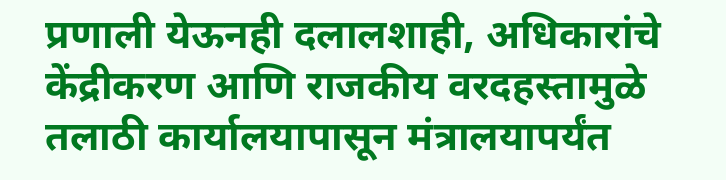प्रणाली येऊनही दलालशाही, अधिकारांचे केंद्रीकरण आणि राजकीय वरदहस्तामुळे तलाठी कार्यालयापासून मंत्रालयापर्यंत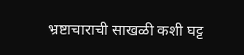भ्रष्टाचाराची साखळी कशी घट्ट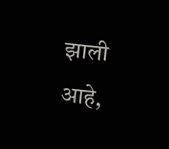झाली आहे,